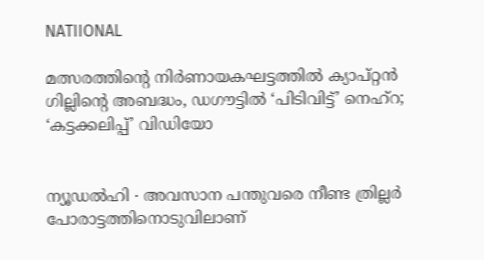NATIIONAL

മത്സരത്തിന്റെ നിർണായകഘട്ടത്തിൽ ക്യാപ്റ്റൻ ഗില്ലിന്റെ അബദ്ധം, ഡഗൗട്ടിൽ ‘പിടിവിട്ട്’ നെഹ്റ; ‘കട്ടക്കലിപ്പ്’ വിഡിയോ


ന്യൂഡൽഹി ∙ അവസാന പന്തുവരെ നീണ്ട ത്രില്ലർ പോരാട്ടത്തിനൊടുവിലാണ്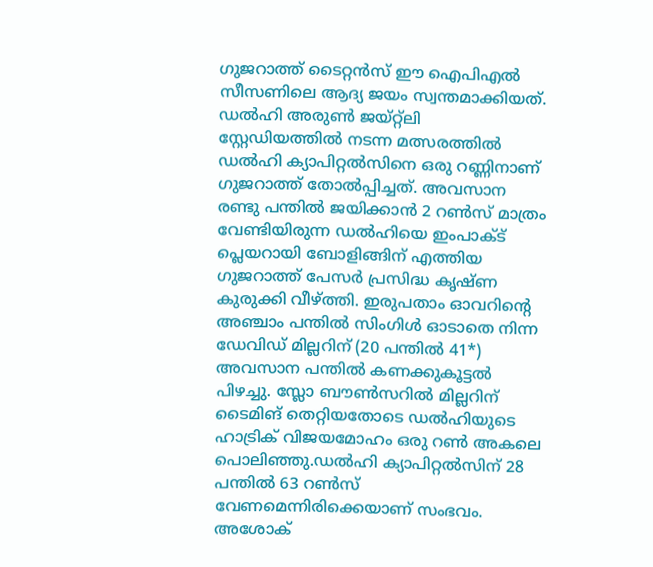ഗുജറാത്ത് ടൈറ്റൻസ് ഈ ഐപിഎൽ സീസണിലെ ആദ്യ ജയം സ്വന്തമാക്കിയത്. ഡൽഹി അരുൺ ജയ്റ്റ്ലി സ്റ്റേഡിയത്തിൽ നടന്ന മത്സരത്തിൽ ഡൽഹി ക്യാപിറ്റൽസിനെ ഒരു റണ്ണിനാണ് ഗുജറാത്ത് തോൽപ്പിച്ചത്. അവസാന രണ്ടു പന്തിൽ ജയിക്കാൻ 2 റൺസ് മാത്രം വേണ്ടിയിരുന്ന ഡൽഹിയെ ഇംപാക്ട് പ്ലെയറായി ബോളിങ്ങിന് എത്തിയ ഗുജറാത്ത് പേസർ പ്രസിദ്ധ കൃഷ്ണ കുരുക്കി വീഴ്ത്തി. ഇരുപതാം ഓവറിന്റെ അഞ്ചാം പന്തിൽ സിംഗിൾ ഓടാതെ നിന്ന ഡേവിഡ് മില്ലറിന് (20 പന്തിൽ 41*) അവസാന പന്തിൽ കണക്കുകൂട്ടൽ പിഴച്ചു. സ്ലോ ബൗൺസറിൽ മില്ലറിന് ടൈമിങ് തെറ്റിയതോടെ ഡൽഹിയുടെ ഹാട്രിക് വിജയമോഹം ഒരു റൺ അകലെ പൊലിഞ്ഞു.ഡൽഹി ക്യാപിറ്റൽസിന് 28 പന്തിൽ 63 റൺസ് വേണമെന്നിരിക്കെയാണ് സംഭവം. അശോക്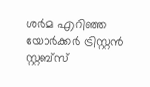ശർമ എറിഞ്ഞ യോർക്കർ ട്രിസ്റ്റൻ സ്റ്റബ്സ്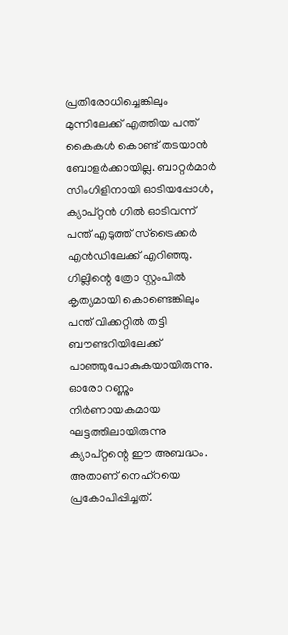പ്രതിരോധിച്ചെങ്കിലും മുന്നിലേക്ക് എത്തിയ പന്ത് കൈകൾ കൊണ്ട് തടയാൻ ബോളർക്കായില്ല. ബാറ്റർമാർ സിംഗിളിനായി ഓടിയപ്പോൾ, ക്യാപ്റ്റൻ ഗിൽ ഓടിവന്ന് പന്ത് എടുത്ത് സ്ട്രൈക്കർ എൻഡിലേക്ക് എറിഞ്ഞു. ഗില്ലിന്റെ ത്രോ സ്റ്റംപിൽ കൃത്യമായി കൊണ്ടെങ്കിലും പന്ത് വിക്കറ്റിൽ തട്ടി ബൗണ്ടറിയിലേക്ക് പാഞ്ഞുപോകുകയായിരുന്നു. ഓരോ റണ്ണും നിർണായകമായ ഘട്ടത്തിലായിരുന്നു ക്യാപ്റ്റന്റെ ഈ അബദ്ധം. അതാണ് നെഹ്റയെ പ്രകോപിപ്പിച്ചത്.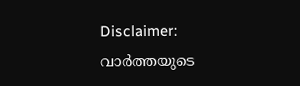Disclaimer: വാർത്തയു‍ടെ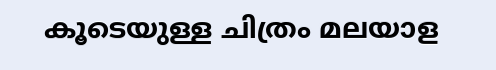കൂടെയുള്ള ചിത്രം മലയാള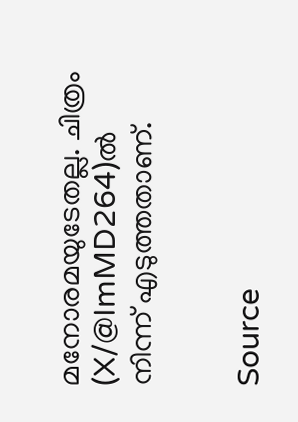മനോരമയുടേതല്ല. ചിത്രം (X/@ImMD264)ൽ നിന്ന് എടുത്തതാണ്.


Source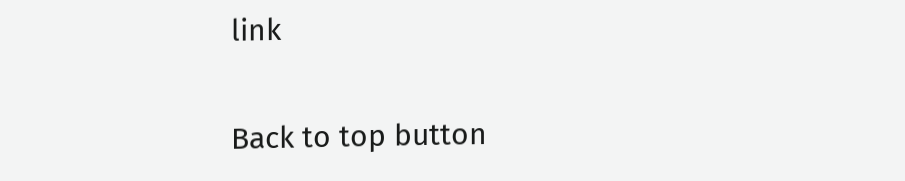link

Back to top button